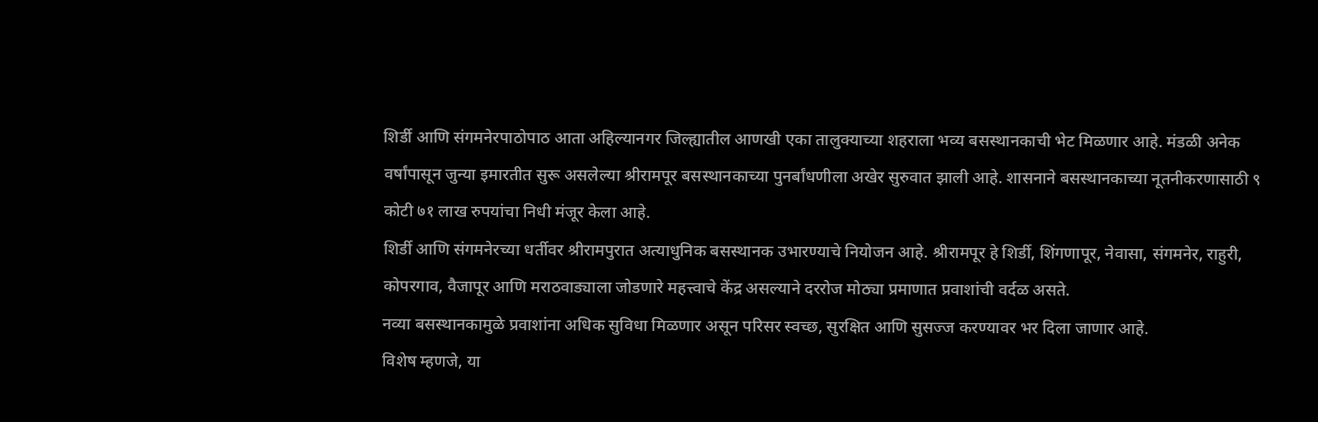शिर्डी आणि संगमनेरपाठोपाठ आता अहिल्यानगर जिल्ह्यातील आणखी एका तालुक्याच्या शहराला भव्य बसस्थानकाची भेट मिळणार आहे. मंडळी अनेक वर्षांपासून जुन्या इमारतीत सुरू असलेल्या श्रीरामपूर बसस्थानकाच्या पुनर्बांधणीला अखेर सुरुवात झाली आहे. शासनाने बसस्थानकाच्या नूतनीकरणासाठी ९ कोटी ७१ लाख रुपयांचा निधी मंजूर केला आहे.
शिर्डी आणि संगमनेरच्या धर्तीवर श्रीरामपुरात अत्याधुनिक बसस्थानक उभारण्याचे नियोजन आहे. श्रीरामपूर हे शिर्डी, शिंगणापूर, नेवासा, संगमनेर, राहुरी, कोपरगाव, वैजापूर आणि मराठवाड्याला जोडणारे महत्त्वाचे केंद्र असल्याने दररोज मोठ्या प्रमाणात प्रवाशांची वर्दळ असते.
नव्या बसस्थानकामुळे प्रवाशांना अधिक सुविधा मिळणार असून परिसर स्वच्छ, सुरक्षित आणि सुसज्ज करण्यावर भर दिला जाणार आहे.
विशेष म्हणजे, या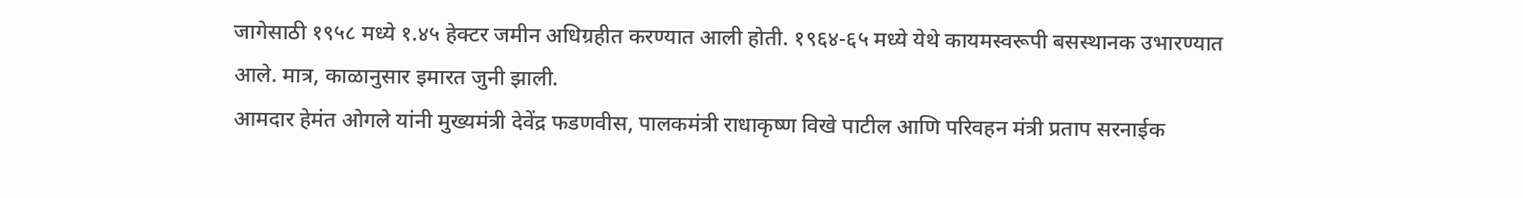जागेसाठी १९५८ मध्ये १.४५ हेक्टर जमीन अधिग्रहीत करण्यात आली होती. १९६४-६५ मध्ये येथे कायमस्वरूपी बसस्थानक उभारण्यात आले. मात्र, काळानुसार इमारत जुनी झाली.
आमदार हेमंत ओगले यांनी मुख्यमंत्री देवेंद्र फडणवीस, पालकमंत्री राधाकृष्ण विखे पाटील आणि परिवहन मंत्री प्रताप सरनाईक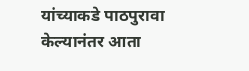यांच्याकडे पाठपुरावा केल्यानंतर आता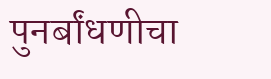पुनर्बांधणीचा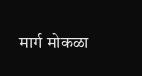मार्ग मोकळा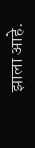झाला आहे.